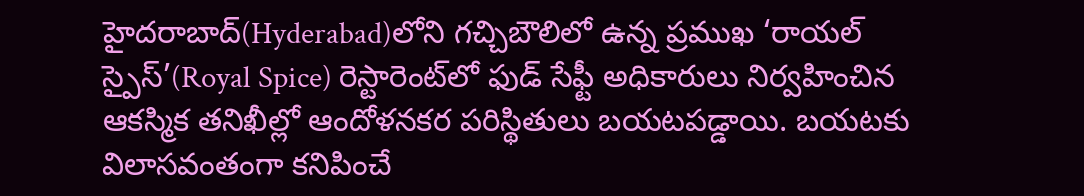హైదరాబాద్‌(Hyderabad)లోని గచ్చిబౌలిలో ఉన్న ప్రముఖ ‘రాయల్ స్పైస్’(Royal Spice) రెస్టారెంట్‌లో ఫుడ్ సేఫ్టీ అధికారులు నిర్వహించిన ఆకస్మిక తనిఖీల్లో ఆందోళనకర పరిస్థితులు బయటపడ్డాయి. బయటకు విలాసవంతంగా కనిపించే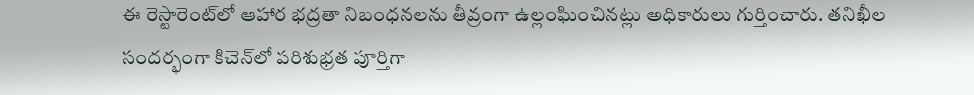ఈ రెస్టారెంట్‌లో ఆహార భద్రతా నిబంధనలను తీవ్రంగా ఉల్లంఘించినట్లు అధికారులు గుర్తించారు. తనిఖీల సందర్భంగా కిచెన్‌లో పరిశుభ్రత పూర్తిగా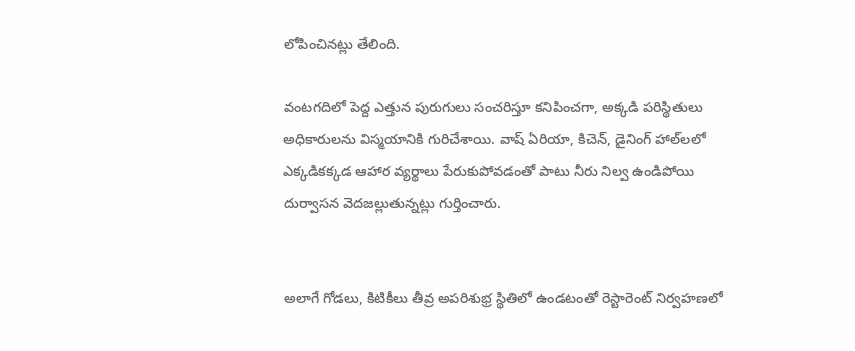లోపించినట్లు తేలింది.

వంటగదిలో పెద్ద ఎత్తున పురుగులు సంచరిస్తూ కనిపించగా, అక్కడి పరిస్థితులు అధికారులను విస్మయానికి గురిచేశాయి. వాష్ ఏరియా, కిచెన్, డైనింగ్ హాల్‌లలో ఎక్కడికక్కడ ఆహార వ్యర్థాలు పేరుకుపోవడంతో పాటు నీరు నిల్వ ఉండిపోయి దుర్వాసన వెదజల్లుతున్నట్లు గుర్తించారు.


అలాగే గోడలు, కిటికీలు తీవ్ర అపరిశుభ్ర స్థితిలో ఉండటంతో రెస్టారెంట్ నిర్వహణలో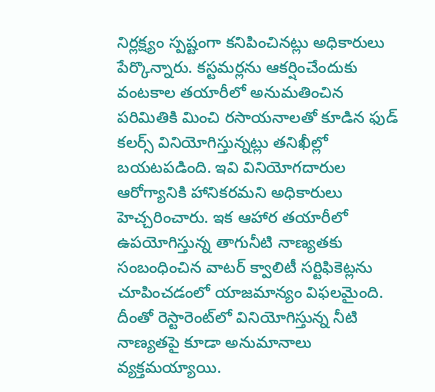నిర్లక్ష్యం స్పష్టంగా కనిపించినట్లు అధికారులు పేర్కొన్నారు. కస్టమర్లను ఆకర్షించేందుకు వంటకాల తయారీలో అనుమతించిన పరిమితికి మించి రసాయనాలతో కూడిన ఫుడ్ కలర్స్ వినియోగిస్తున్నట్లు తనిఖీల్లో బయటపడింది. ఇవి వినియోగదారుల ఆరోగ్యానికి హానికరమని అధికారులు హెచ్చరించారు. ఇక ఆహార తయారీలో ఉపయోగిస్తున్న తాగునీటి నాణ్యతకు సంబంధించిన వాటర్ క్వాలిటీ సర్టిఫికెట్లను చూపించడంలో యాజమాన్యం విఫలమైంది. దీంతో రెస్టారెంట్‌లో వినియోగిస్తున్న నీటి నాణ్యతపై కూడా అనుమానాలు వ్యక్తమయ్యాయి.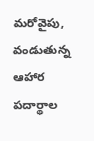మరోవైపు, వండుతున్న ఆహార పదార్థాల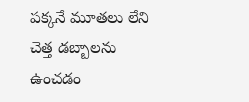పక్కనే మూతలు లేని చెత్త డబ్బాలను ఉంచడం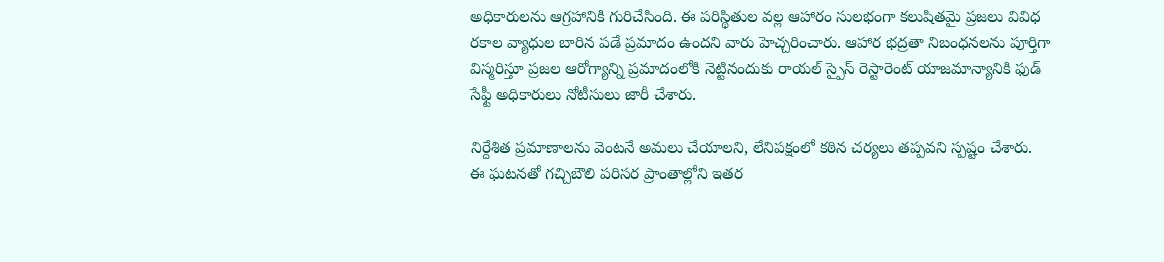అధికారులను ఆగ్రహానికి గురిచేసింది. ఈ పరిస్థితుల వల్ల ఆహారం సులభంగా కలుషితమై ప్రజలు వివిధ రకాల వ్యాధుల బారిన పడే ప్రమాదం ఉందని వారు హెచ్చరించారు. ఆహార భద్రతా నిబంధనలను పూర్తిగా విస్మరిస్తూ ప్రజల ఆరోగ్యాన్ని ప్రమాదంలోకి నెట్టినందుకు రాయల్ స్పైస్ రెస్టారెంట్ యాజమాన్యానికి ఫుడ్ సేఫ్టీ అధికారులు నోటీసులు జారీ చేశారు.

నిర్దేశిత ప్రమాణాలను వెంటనే అమలు చేయాలని, లేనిపక్షంలో కఠిన చర్యలు తప్పవని స్పష్టం చేశారు.
ఈ ఘటనతో గచ్చిబౌలి పరిసర ప్రాంతాల్లోని ఇతర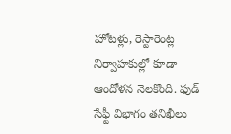హోటళ్లు, రెస్టారెంట్ల నిర్వాహకుల్లో కూడా ఆందోళన నెలకొంది. ఫుడ్ సేఫ్టీ విభాగం తనిఖీలు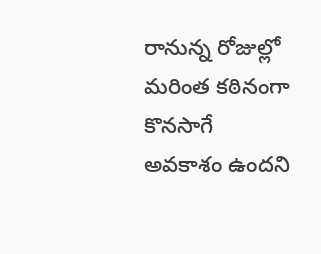రానున్న రోజుల్లో మరింత కఠినంగా కొనసాగే అవకాశం ఉందని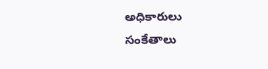అధికారులు సంకేతాలు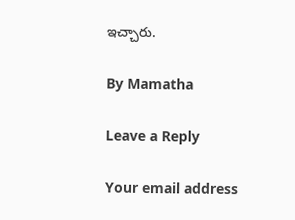ఇచ్చారు.

By Mamatha

Leave a Reply

Your email address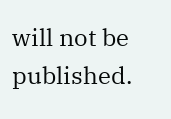will not be published.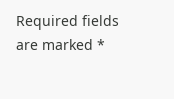Required fields are marked *